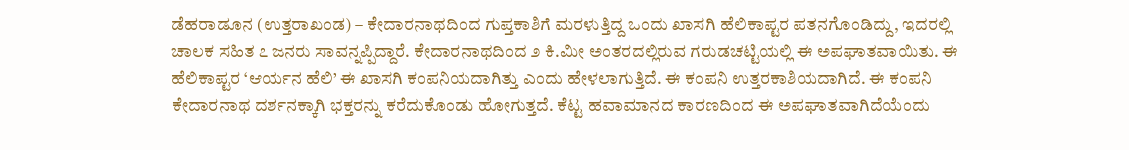ಡೆಹರಾಡೂನ (ಉತ್ತರಾಖಂಡ) – ಕೇದಾರನಾಥದಿಂದ ಗುಪ್ತಕಾಶಿಗೆ ಮರಳುತ್ತಿದ್ದ ಒಂದು ಖಾಸಗಿ ಹೆಲಿಕಾಪ್ಟರ ಪತನಗೊಂಡಿದ್ದು, ಇದರಲ್ಲಿ ಚಾಲಕ ಸಹಿತ ೭ ಜನರು ಸಾವನ್ನಪ್ಪಿದ್ದಾರೆ. ಕೇದಾರನಾಥದಿಂದ ೨ ಕಿ.ಮೀ ಅಂತರದಲ್ಲಿರುವ ಗರುಡಚಟ್ಟಿಯಲ್ಲಿ ಈ ಅಪಘಾತವಾಯಿತು. ಈ ಹೆಲಿಕಾಪ್ಟರ ‘ಆರ್ಯನ ಹೆಲಿ’ ಈ ಖಾಸಗಿ ಕಂಪನಿಯದಾಗಿತ್ತು ಎಂದು ಹೇಳಲಾಗುತ್ತಿದೆ. ಈ ಕಂಪನಿ ಉತ್ತರಕಾಶಿಯದಾಗಿದೆ. ಈ ಕಂಪನಿ ಕೇದಾರನಾಥ ದರ್ಶನಕ್ಕಾಗಿ ಭಕ್ತರನ್ನು ಕರೆದುಕೊಂಡು ಹೋಗುತ್ತದೆ. ಕೆಟ್ಟ ಹವಾಮಾನದ ಕಾರಣದಿಂದ ಈ ಅಪಘಾತವಾಗಿದೆಯೆಂದು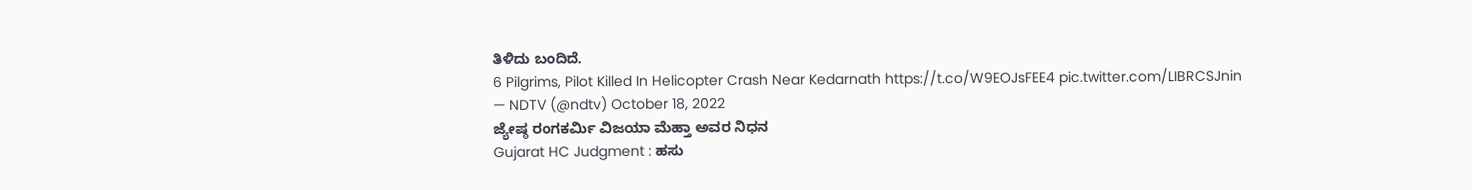ತಿಳಿದು ಬಂದಿದೆ.
6 Pilgrims, Pilot Killed In Helicopter Crash Near Kedarnath https://t.co/W9EOJsFEE4 pic.twitter.com/LIBRCSJnin
— NDTV (@ndtv) October 18, 2022
ಜ್ಯೇಷ್ಠ ರಂಗಕರ್ಮಿ ವಿಜಯಾ ಮೆಹ್ತಾ ಅವರ ನಿಧನ
Gujarat HC Judgment : ಹಸು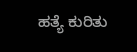ಹತ್ಯೆ ಕುರಿತು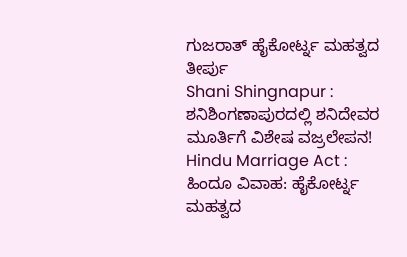ಗುಜರಾತ್ ಹೈಕೋರ್ಟ್ನ ಮಹತ್ವದ ತೀರ್ಪು
Shani Shingnapur : ಶನಿಶಿಂಗಣಾಪುರದಲ್ಲಿ ಶನಿದೇವರ ಮೂರ್ತಿಗೆ ವಿಶೇಷ ವಜ್ರಲೇಪನ!
Hindu Marriage Act : ಹಿಂದೂ ವಿವಾಹ: ಹೈಕೋರ್ಟ್ನ ಮಹತ್ವದ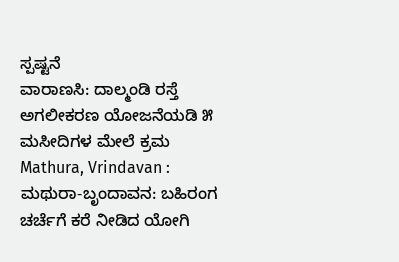ಸ್ಪಷ್ಟನೆ
ವಾರಾಣಸಿ: ದಾಲ್ಮಂಡಿ ರಸ್ತೆ ಅಗಲೀಕರಣ ಯೋಜನೆಯಡಿ ೫ ಮಸೀದಿಗಳ ಮೇಲೆ ಕ್ರಮ
Mathura, Vrindavan : ಮಥುರಾ-ಬೃಂದಾವನ: ಬಹಿರಂಗ ಚರ್ಚೆಗೆ ಕರೆ ನೀಡಿದ ಯೋಗಿ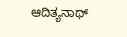ಆದಿತ್ಯನಾಥ್